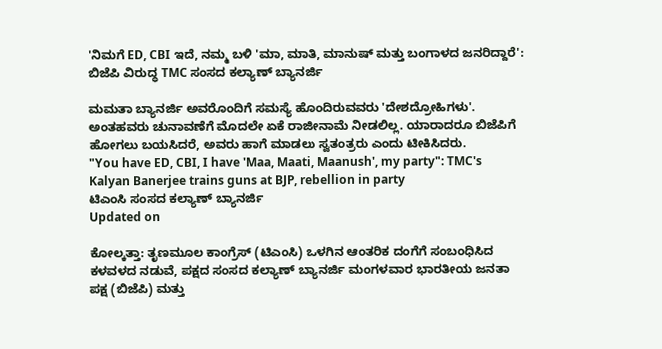'ನಿಮಗೆ ED, CBI ಇದೆ, ನಮ್ಮ ಬಳಿ 'ಮಾ, ಮಾತಿ, ಮಾನುಷ್ ಮತ್ತು ಬಂಗಾಳದ ಜನರಿದ್ದಾರೆ': ಬಿಜೆಪಿ ವಿರುದ್ಧ TMC ಸಂಸದ ಕಲ್ಯಾಣ್ ಬ್ಯಾನರ್ಜಿ

ಮಮತಾ ಬ್ಯಾನರ್ಜಿ ಅವರೊಂದಿಗೆ ಸಮಸ್ಯೆ ಹೊಂದಿರುವವರು 'ದೇಶದ್ರೋಹಿಗಳು'. ಅಂತಹವರು ಚುನಾವಣೆಗೆ ಮೊದಲೇ ಏಕೆ ರಾಜೀನಾಮೆ ನೀಡಲಿಲ್ಲ. ಯಾರಾದರೂ ಬಿಜೆಪಿಗೆ ಹೋಗಲು ಬಯಸಿದರೆ, ಅವರು ಹಾಗೆ ಮಾಡಲು ಸ್ವತಂತ್ರರು ಎಂದು ಟೀಕಿಸಿದರು.
"You have ED, CBI, I have 'Maa, Maati, Maanush', my party": TMC's Kalyan Banerjee trains guns at BJP, rebellion in party
ಟಿಎಂಸಿ ಸಂಸದ ಕಲ್ಯಾಣ್ ಬ್ಯಾನರ್ಜಿ
Updated on

ಕೋಲ್ಕತ್ತಾ: ತೃಣಮೂಲ ಕಾಂಗ್ರೆಸ್ (ಟಿಎಂಸಿ) ಒಳಗಿನ ಆಂತರಿಕ ದಂಗೆಗೆ ಸಂಬಂಧಿಸಿದ ಕಳವಳದ ನಡುವೆ, ಪಕ್ಷದ ಸಂಸದ ಕಲ್ಯಾಣ್ ಬ್ಯಾನರ್ಜಿ ಮಂಗಳವಾರ ಭಾರತೀಯ ಜನತಾ ಪಕ್ಷ (ಬಿಜೆಪಿ) ಮತ್ತು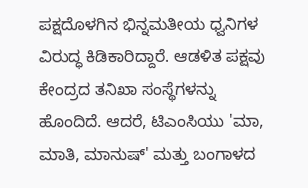ಪಕ್ಷದೊಳಗಿನ ಭಿನ್ನಮತೀಯ ಧ್ವನಿಗಳ ವಿರುದ್ಧ ಕಿಡಿಕಾರಿದ್ದಾರೆ. ಆಡಳಿತ ಪಕ್ಷವು ಕೇಂದ್ರದ ತನಿಖಾ ಸಂಸ್ಥೆಗಳನ್ನು ಹೊಂದಿದೆ. ಆದರೆ, ಟಿಎಂಸಿಯು 'ಮಾ, ಮಾತಿ, ಮಾನುಷ್' ಮತ್ತು ಬಂಗಾಳದ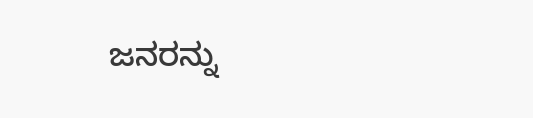ಜನರನ್ನು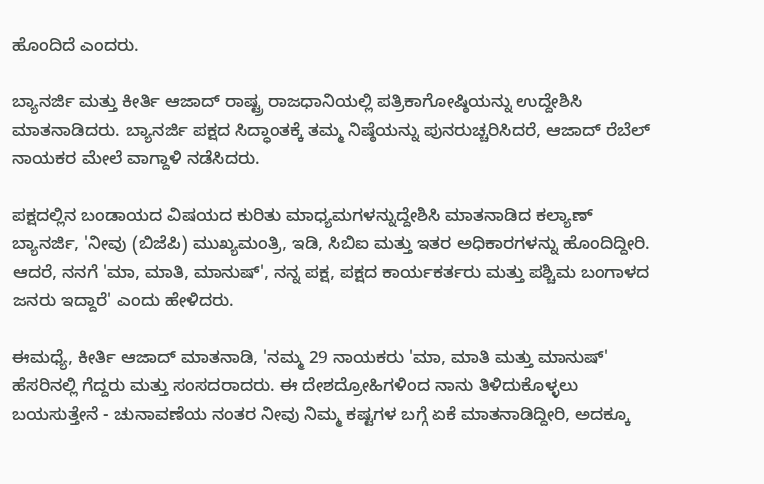ಹೊಂದಿದೆ ಎಂದರು.

ಬ್ಯಾನರ್ಜಿ ಮತ್ತು ಕೀರ್ತಿ ಆಜಾದ್ ರಾಷ್ಟ್ರ ರಾಜಧಾನಿಯಲ್ಲಿ ಪತ್ರಿಕಾಗೋಷ್ಠಿಯನ್ನು ಉದ್ದೇಶಿಸಿ ಮಾತನಾಡಿದರು. ಬ್ಯಾನರ್ಜಿ ಪಕ್ಷದ ಸಿದ್ಧಾಂತಕ್ಕೆ ತಮ್ಮ ನಿಷ್ಠೆಯನ್ನು ಪುನರುಚ್ಚರಿಸಿದರೆ, ಆಜಾದ್ ರೆಬೆಲ್ ನಾಯಕರ ಮೇಲೆ ವಾಗ್ದಾಳಿ ನಡೆಸಿದರು.

ಪಕ್ಷದಲ್ಲಿನ ಬಂಡಾಯದ ವಿಷಯದ ಕುರಿತು ಮಾಧ್ಯಮಗಳನ್ನುದ್ದೇಶಿಸಿ ಮಾತನಾಡಿದ ಕಲ್ಯಾಣ್ ಬ್ಯಾನರ್ಜಿ, 'ನೀವು (ಬಿಜೆಪಿ) ಮುಖ್ಯಮಂತ್ರಿ, ಇಡಿ, ಸಿಬಿಐ ಮತ್ತು ಇತರ ಅಧಿಕಾರಗಳನ್ನು ಹೊಂದಿದ್ದೀರಿ. ಆದರೆ, ನನಗೆ 'ಮಾ, ಮಾತಿ, ಮಾನುಷ್', ನನ್ನ ಪಕ್ಷ, ಪಕ್ಷದ ಕಾರ್ಯಕರ್ತರು ಮತ್ತು ಪಶ್ಚಿಮ ಬಂಗಾಳದ ಜನರು ಇದ್ದಾರೆ' ಎಂದು ಹೇಳಿದರು.

ಈಮಧ್ಯೆ, ಕೀರ್ತಿ ಆಜಾದ್ ಮಾತನಾಡಿ, 'ನಮ್ಮ 29 ನಾಯಕರು 'ಮಾ, ಮಾತಿ ಮತ್ತು ಮಾನುಷ್' ಹೆಸರಿನಲ್ಲಿ ಗೆದ್ದರು ಮತ್ತು ಸಂಸದರಾದರು. ಈ ದೇಶದ್ರೋಹಿಗಳಿಂದ ನಾನು ತಿಳಿದುಕೊಳ್ಳಲು ಬಯಸುತ್ತೇನೆ - ಚುನಾವಣೆಯ ನಂತರ ನೀವು ನಿಮ್ಮ ಕಷ್ಟಗಳ ಬಗ್ಗೆ ಏಕೆ ಮಾತನಾಡಿದ್ದೀರಿ, ಅದಕ್ಕೂ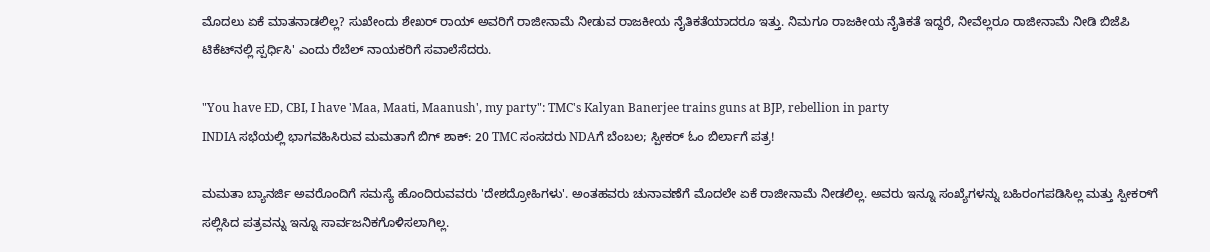ಮೊದಲು ಏಕೆ ಮಾತನಾಡಲಿಲ್ಲ? ಸುಖೇಂದು ಶೇಖರ್ ರಾಯ್ ಅವರಿಗೆ ರಾಜೀನಾಮೆ ನೀಡುವ ರಾಜಕೀಯ ನೈತಿಕತೆಯಾದರೂ ಇತ್ತು. ನಿಮಗೂ ರಾಜಕೀಯ ನೈತಿಕತೆ ಇದ್ದರೆ, ನೀವೆಲ್ಲರೂ ರಾಜೀನಾಮೆ ನೀಡಿ ಬಿಜೆಪಿ ಟಿಕೆಟ್‌ನಲ್ಲಿ ಸ್ಪರ್ಧಿಸಿ' ಎಂದು ರೆಬೆಲ್ ನಾಯಕರಿಗೆ ಸವಾಲೆಸೆದರು.

"You have ED, CBI, I have 'Maa, Maati, Maanush', my party": TMC's Kalyan Banerjee trains guns at BJP, rebellion in party
INDIA ಸಭೆಯಲ್ಲಿ ಭಾಗವಹಿಸಿರುವ ಮಮತಾಗೆ ಬಿಗ್ ಶಾಕ್: 20 TMC ಸಂಸದರು NDAಗೆ ಬೆಂಬಲ; ಸ್ಪೀಕರ್ ಓಂ ಬಿರ್ಲಾಗೆ ಪತ್ರ!

ಮಮತಾ ಬ್ಯಾನರ್ಜಿ ಅವರೊಂದಿಗೆ ಸಮಸ್ಯೆ ಹೊಂದಿರುವವರು 'ದೇಶದ್ರೋಹಿಗಳು'. ಅಂತಹವರು ಚುನಾವಣೆಗೆ ಮೊದಲೇ ಏಕೆ ರಾಜೀನಾಮೆ ನೀಡಲಿಲ್ಲ. ಅವರು ಇನ್ನೂ ಸಂಖ್ಯೆಗಳನ್ನು ಬಹಿರಂಗಪಡಿಸಿಲ್ಲ ಮತ್ತು ಸ್ಪೀಕರ್‌ಗೆ ಸಲ್ಲಿಸಿದ ಪತ್ರವನ್ನು ಇನ್ನೂ ಸಾರ್ವಜನಿಕಗೊಳಿಸಲಾಗಿಲ್ಲ.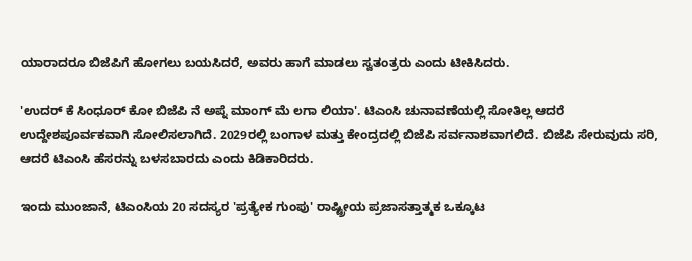ಯಾರಾದರೂ ಬಿಜೆಪಿಗೆ ಹೋಗಲು ಬಯಸಿದರೆ, ಅವರು ಹಾಗೆ ಮಾಡಲು ಸ್ವತಂತ್ರರು ಎಂದು ಟೀಕಿಸಿದರು.

'ಉದರ್ ಕೆ ಸಿಂಧೂರ್ ಕೋ ಬಿಜೆಪಿ ನೆ ಅಪ್ನೆ ಮಾಂಗ್ ಮೆ ಲಗಾ ಲಿಯಾ'. ಟಿಎಂಸಿ ಚುನಾವಣೆಯಲ್ಲಿ ಸೋತಿಲ್ಲ ಆದರೆ ಉದ್ದೇಶಪೂರ್ವಕವಾಗಿ ಸೋಲಿಸಲಾಗಿದೆ. 2029ರಲ್ಲಿ ಬಂಗಾಳ ಮತ್ತು ಕೇಂದ್ರದಲ್ಲಿ ಬಿಜೆಪಿ ಸರ್ವನಾಶವಾಗಲಿದೆ. ಬಿಜೆಪಿ ಸೇರುವುದು ಸರಿ, ಆದರೆ ಟಿಎಂಸಿ ಹೆಸರನ್ನು ಬಳಸಬಾರದು ಎಂದು ಕಿಡಿಕಾರಿದರು.

ಇಂದು ಮುಂಜಾನೆ, ಟಿಎಂಸಿಯ 20 ಸದಸ್ಯರ 'ಪ್ರತ್ಯೇಕ ಗುಂಪು' ರಾಷ್ಟ್ರೀಯ ಪ್ರಜಾಸತ್ತಾತ್ಮಕ ಒಕ್ಕೂಟ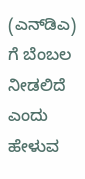(ಎನ್‌ಡಿಎ) ಗೆ ಬೆಂಬಲ ನೀಡಲಿದೆ ಎಂದು ಹೇಳುವ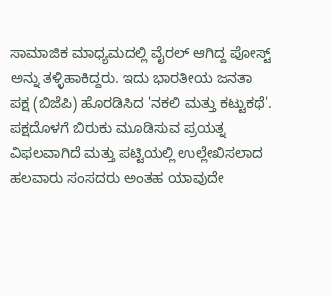ಸಾಮಾಜಿಕ ಮಾಧ್ಯಮದಲ್ಲಿ ವೈರಲ್ ಆಗಿದ್ದ ಪೋಸ್ಟ್ ಅನ್ನು ತಳ್ಳಿಹಾಕಿದ್ದರು. ಇದು ಭಾರತೀಯ ಜನತಾ ಪಕ್ಷ (ಬಿಜೆಪಿ) ಹೊರಡಿಸಿದ 'ನಕಲಿ ಮತ್ತು ಕಟ್ಟುಕಥೆ'. ಪಕ್ಷದೊಳಗೆ ಬಿರುಕು ಮೂಡಿಸುವ ಪ್ರಯತ್ನ ವಿಫಲವಾಗಿದೆ ಮತ್ತು ಪಟ್ಟಿಯಲ್ಲಿ ಉಲ್ಲೇಖಿಸಲಾದ ಹಲವಾರು ಸಂಸದರು ಅಂತಹ ಯಾವುದೇ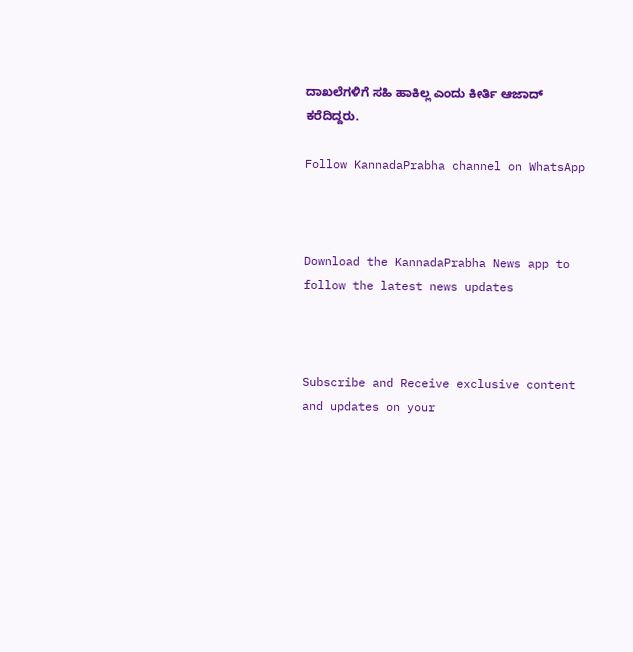ದಾಖಲೆಗಳಿಗೆ ಸಹಿ ಹಾಕಿಲ್ಲ ಎಂದು ಕೀರ್ತಿ ಆಜಾದ್ ಕರೆದಿದ್ದರು.

Follow KannadaPrabha channel on WhatsApp



Download the KannadaPrabha News app to follow the latest news updates



Subscribe and Receive exclusive content and updates on your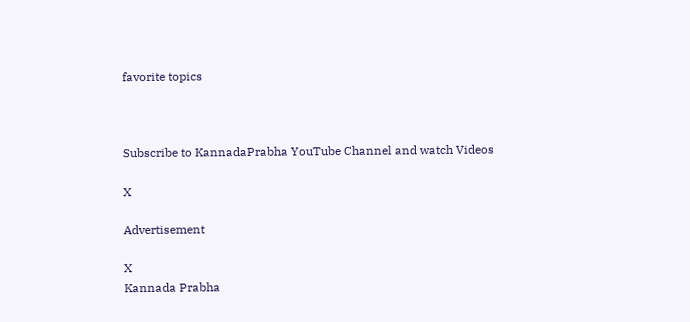favorite topics



Subscribe to KannadaPrabha YouTube Channel and watch Videos

X

Advertisement

X
Kannada Prabha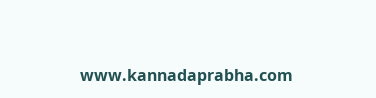www.kannadaprabha.com